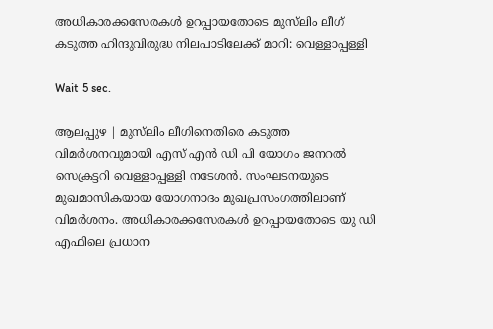അധികാരക്കസേരകള്‍ ഉറപ്പായതോടെ മുസ്‌ലിം ലീഗ് കടുത്ത ഹിന്ദുവിരുദ്ധ നിലപാടിലേക്ക് മാറി: വെള്ളാപ്പള്ളി

Wait 5 sec.

ആലപ്പുഴ | മുസ്‌ലിം ലീഗിനെതിരെ കടുത്ത വിമര്‍ശനവുമായി എസ് എന്‍ ഡി പി യോഗം ജനറല്‍ സെക്രട്ടറി വെള്ളാപ്പള്ളി നടേശന്‍. സംഘടനയുടെ മുഖമാസികയായ യോഗനാദം മുഖപ്രസംഗത്തിലാണ് വിമര്‍ശനം. അധികാരക്കസേരകള്‍ ഉറപ്പായതോടെ യു ഡി എഫിലെ പ്രധാന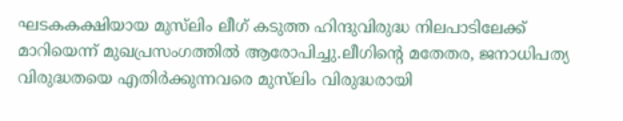ഘടകകക്ഷിയായ മുസ്‌ലിം ലീഗ് കടുത്ത ഹിന്ദുവിരുദ്ധ നിലപാടിലേക്ക് മാറിയെന്ന് മുഖപ്രസംഗത്തില്‍ ആരോപിച്ചു.ലീഗിന്റെ മതേതര, ജനാധിപത്യ വിരുദ്ധതയെ എതിര്‍ക്കുന്നവരെ മുസ്‌ലിം വിരുദ്ധരായി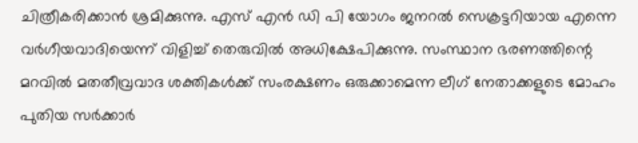ചിത്രീകരിക്കാന്‍ ശ്രമിക്കുന്നു. എസ് എന്‍ ഡി പി യോഗം ജനറല്‍ സെക്രട്ടറിയായ എന്നെ വര്‍ഗീയവാദിയെന്ന് വിളിച്ച് തെരുവില്‍ അധിക്ഷേപിക്കുന്നു. സംസ്ഥാന ഭരണത്തിന്റെ മറവില്‍ മതതീവ്രവാദ ശക്തികള്‍ക്ക് സംരക്ഷണം ഒരുക്കാമെന്ന ലീഗ് നേതാക്കളുടെ മോഹം പുതിയ സര്‍ക്കാര്‍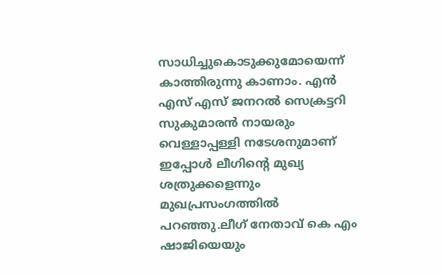സാധിച്ചുകൊടുക്കുമോയെന്ന് കാത്തിരുന്നു കാണാം. എന്‍ എസ് എസ് ജനറല്‍ സെക്രട്ടറി സുകുമാരന്‍ നായരും വെള്ളാപ്പള്ളി നടേശനുമാണ് ഇപ്പോള്‍ ലീഗിന്റെ മുഖ്യ ശത്രുക്കളെന്നും മുഖപ്രസംഗത്തില്‍ പറഞ്ഞു.ലീഗ് നേതാവ് കെ എം ഷാജിയെയും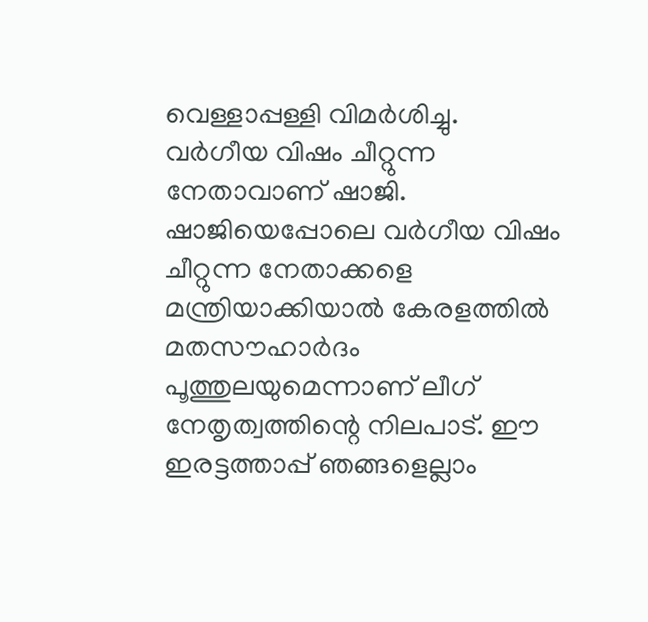വെള്ളാപ്പള്ളി വിമര്‍ശിച്ചു. വര്‍ഗീയ വിഷം ചീറ്റുന്ന നേതാവാണ് ഷാജി. ഷാജിയെപ്പോലെ വര്‍ഗീയ വിഷം ചീറ്റുന്ന നേതാക്കളെ മന്ത്രിയാക്കിയാല്‍ കേരളത്തില്‍ മതസൗഹാര്‍ദം പൂത്തുലയുമെന്നാണ് ലീഗ് നേതൃത്വത്തിന്റെ നിലപാട്. ഈ ഇരട്ടത്താപ്പ് ഞങ്ങളെല്ലാം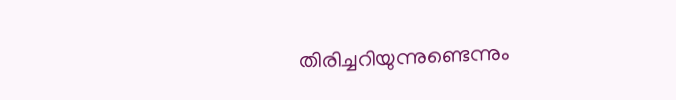തിരിച്ചറിയുന്നുണ്ടെന്നും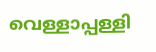വെള്ളാപ്പള്ളി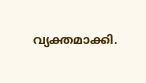വ്യക്തമാക്കി.